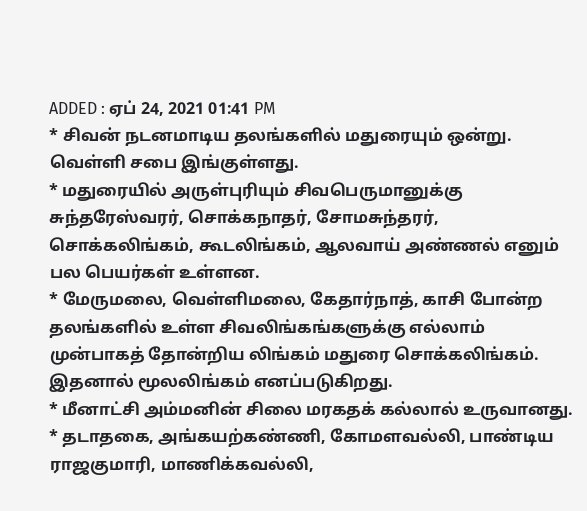ADDED : ஏப் 24, 2021 01:41 PM
* சிவன் நடனமாடிய தலங்களில் மதுரையும் ஒன்று. வெள்ளி சபை இங்குள்ளது.
* மதுரையில் அருள்புரியும் சிவபெருமானுக்கு சுந்தரேஸ்வரர், சொக்கநாதர், சோமசுந்தரர், சொக்கலிங்கம், கூடலிங்கம், ஆலவாய் அண்ணல் எனும் பல பெயர்கள் உள்ளன.
* மேருமலை, வெள்ளிமலை, கேதார்நாத், காசி போன்ற தலங்களில் உள்ள சிவலிங்கங்களுக்கு எல்லாம் முன்பாகத் தோன்றிய லிங்கம் மதுரை சொக்கலிங்கம். இதனால் மூலலிங்கம் எனப்படுகிறது.
* மீனாட்சி அம்மனின் சிலை மரகதக் கல்லால் உருவானது.
* தடாதகை, அங்கயற்கண்ணி, கோமளவல்லி, பாண்டிய ராஜகுமாரி, மாணிக்கவல்லி,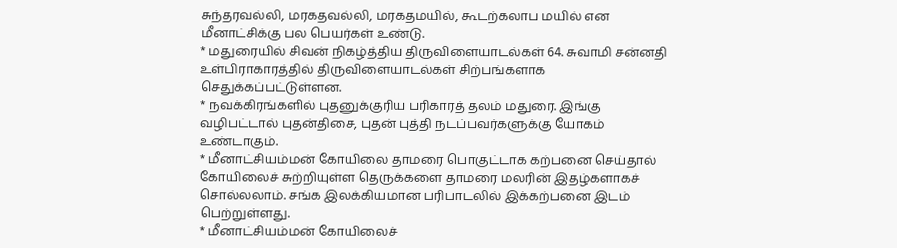சுந்தரவல்லி, மரகதவல்லி, மரகதமயில், கூடற்கலாப மயில் என மீனாட்சிக்கு பல பெயர்கள் உண்டு.
* மதுரையில் சிவன் நிகழ்த்திய திருவிளையாடல்கள் 64. சுவாமி சன்னதி உள்பிராகாரத்தில் திருவிளையாடல்கள் சிற்பங்களாக செதுக்கப்பட்டுள்ளன.
* நவக்கிரங்களில் புதனுக்குரிய பரிகாரத் தலம் மதுரை. இங்கு வழிபட்டால் புதன்திசை, புதன் புத்தி நடப்பவர்களுக்கு யோகம் உண்டாகும்.
* மீனாட்சியம்மன் கோயிலை தாமரை பொகுட்டாக கற்பனை செய்தால் கோயிலைச் சுற்றியுள்ள தெருக்களை தாமரை மலரின் இதழ்களாகச் சொல்லலாம். சங்க இலக்கியமான பரிபாடலில் இக்கற்பனை இடம் பெற்றுள்ளது.
* மீனாட்சியம்மன் கோயிலைச்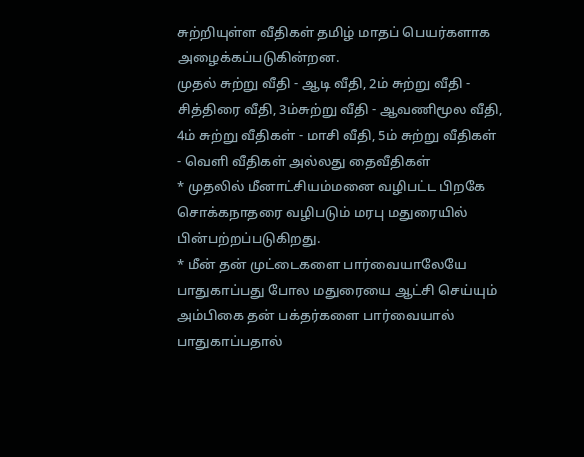சுற்றியுள்ள வீதிகள் தமிழ் மாதப் பெயர்களாக அழைக்கப்படுகின்றன.
முதல் சுற்று வீதி - ஆடி வீதி, 2ம் சுற்று வீதி - சித்திரை வீதி, 3ம்சுற்று வீதி - ஆவணிமூல வீதி, 4ம் சுற்று வீதிகள் - மாசி வீதி, 5ம் சுற்று வீதிகள் - வெளி வீதிகள் அல்லது தைவீதிகள்
* முதலில் மீனாட்சியம்மனை வழிபட்ட பிறகே சொக்கநாதரை வழிபடும் மரபு மதுரையில் பின்பற்றப்படுகிறது.
* மீன் தன் முட்டைகளை பார்வையாலேயே பாதுகாப்பது போல மதுரையை ஆட்சி செய்யும் அம்பிகை தன் பக்தர்களை பார்வையால் பாதுகாப்பதால்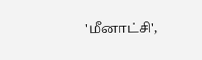'மீனாட்சி',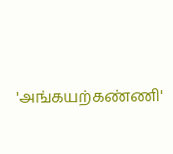'அங்கயற்கண்ணி'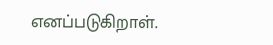எனப்படுகிறாள்.